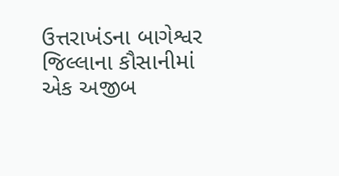ઉત્તરાખંડના બાગેશ્વર જિલ્લાના કૌસાનીમાં એક અજીબ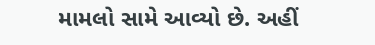મામલો સામે આવ્યો છે. અહીં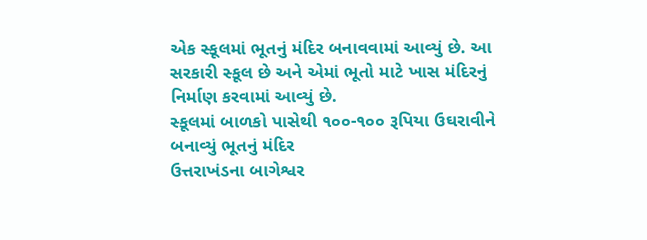એક સ્કૂલમાં ભૂતનું મંદિર બનાવવામાં આવ્યું છે. આ સરકારી સ્કૂલ છે અને એમાં ભૂતો માટે ખાસ મંદિરનું નિર્માણ કરવામાં આવ્યું છે.
સ્કૂલમાં બાળકો પાસેથી ૧૦૦-૧૦૦ રૂપિયા ઉઘરાવીને બનાવ્યું ભૂતનું મંદિર
ઉત્તરાખંડના બાગેશ્વર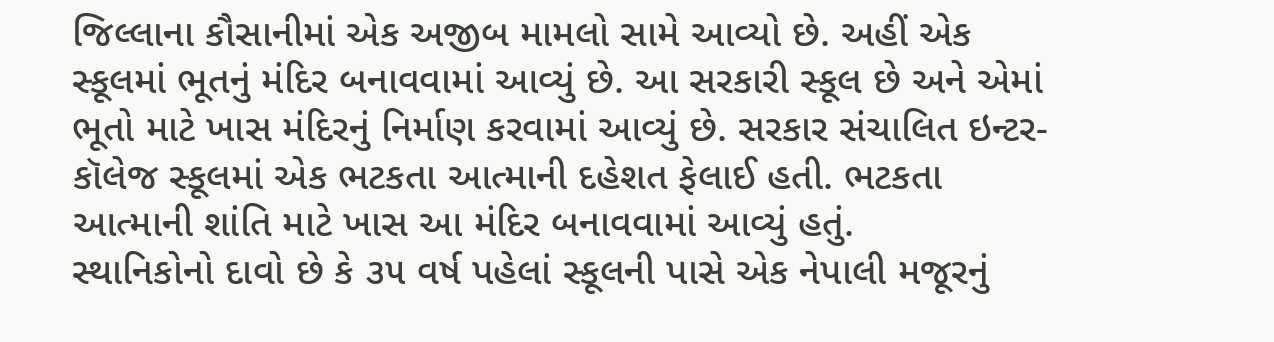જિલ્લાના કૌસાનીમાં એક અજીબ મામલો સામે આવ્યો છે. અહીં એક સ્કૂલમાં ભૂતનું મંદિર બનાવવામાં આવ્યું છે. આ સરકારી સ્કૂલ છે અને એમાં ભૂતો માટે ખાસ મંદિરનું નિર્માણ કરવામાં આવ્યું છે. સરકાર સંચાલિત ઇન્ટર-કૉલેજ સ્કૂલમાં એક ભટકતા આત્માની દહેશત ફેલાઈ હતી. ભટકતા આત્માની શાંતિ માટે ખાસ આ મંદિર બનાવવામાં આવ્યું હતું.
સ્થાનિકોનો દાવો છે કે ૩૫ વર્ષ પહેલાં સ્કૂલની પાસે એક નેપાલી મજૂરનું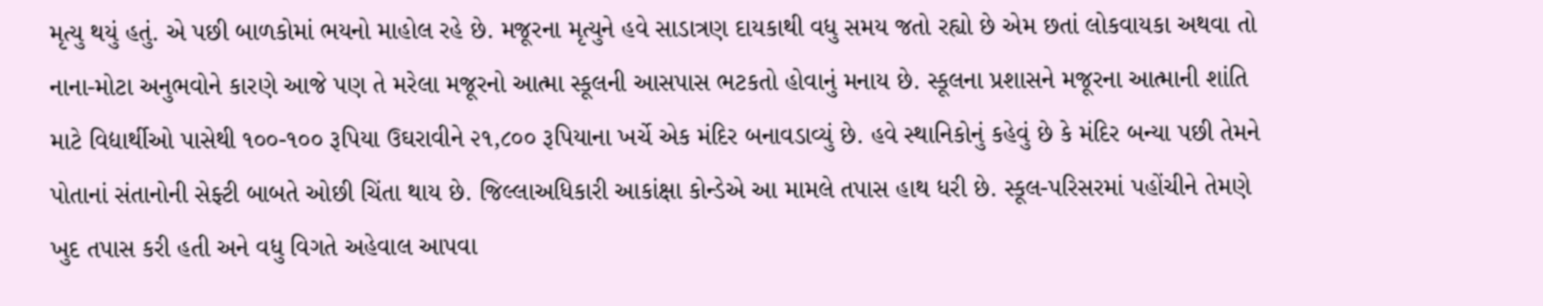મૃત્યુ થયું હતું. એ પછી બાળકોમાં ભયનો માહોલ રહે છે. મજૂરના મૃત્યુને હવે સાડાત્રણ દાયકાથી વધુ સમય જતો રહ્યો છે એમ છતાં લોકવાયકા અથવા તો નાના-મોટા અનુભવોને કારણે આજે પણ તે મરેલા મજૂરનો આત્મા સ્કૂલની આસપાસ ભટકતો હોવાનું મનાય છે. સ્કૂલના પ્રશાસને મજૂરના આત્માની શાંતિ માટે વિદ્યાર્થીઓ પાસેથી ૧૦૦-૧૦૦ રૂપિયા ઉઘરાવીને ૨૧,૮૦૦ રૂપિયાના ખર્ચે એક મંદિર બનાવડાવ્યું છે. હવે સ્થાનિકોનું કહેવું છે કે મંદિર બન્યા પછી તેમને પોતાનાં સંતાનોની સેફ્ટી બાબતે ઓછી ચિંતા થાય છે. જિલ્લાઅધિકારી આકાંક્ષા કોન્ડેએ આ મામલે તપાસ હાથ ધરી છે. સ્કૂલ-પરિસરમાં પહોંચીને તેમણે ખુદ તપાસ કરી હતી અને વધુ વિગતે અહેવાલ આપવા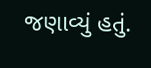જણાવ્યું હતું.